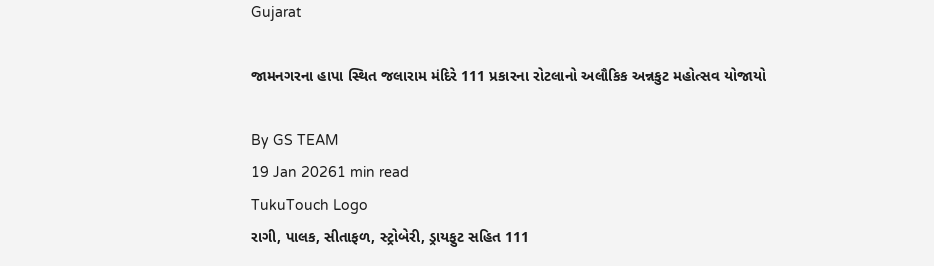Gujarat

જામનગરના હાપા સ્થિત જલારામ મંદિરે 111 પ્રકારના રોટલાનો અલૌકિક અન્નકુટ મહોત્સવ યોજાયો

By GS TEAM
19 Jan 20261 min read
TukuTouch Logo
રાગી, પાલક, સીતાફળ, સ્ટ્રોબેરી, ડ્રાયફુટ સહિત 111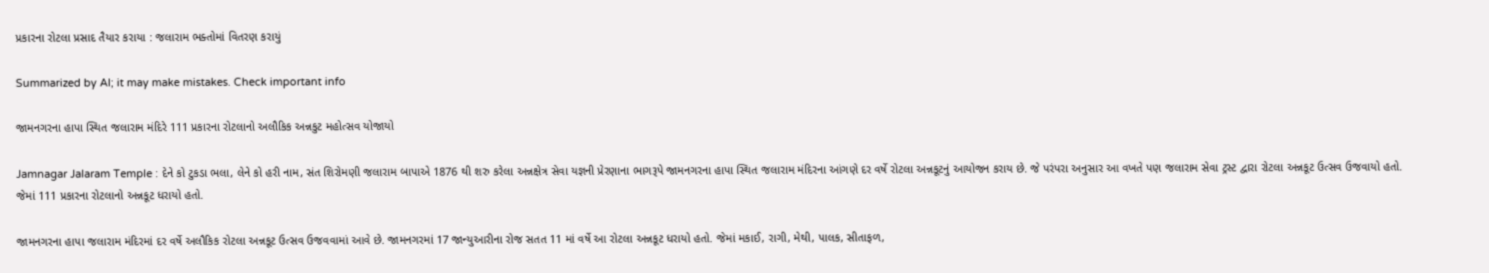પ્રકારના રોટલા પ્રસાદ તૈયાર કરાયા : જલારામ ભક્તોમાં વિતરણ કરાયું

Summarized by AI; it may make mistakes. Check important info

જામનગરના હાપા સ્થિત જલારામ મંદિરે 111 પ્રકારના રોટલાનો અલૌકિક અન્નકુટ મહોત્સવ યોજાયો

Jamnagar Jalaram Temple : દેને કો ટુકડા ભલા, લેને કો હરી નામ, સંત શિરોમણી જલારામ બાપાએ 1876 થી શરુ કરેલા અન્નક્ષેત્ર સેવા યજ્ઞની પ્રેરણાના ભાગરૂપે જામનગરના હાપા સ્થિત જલારામ મંદિરના આંગણે દર વર્ષે રોટલા અન્નકૂટનું આયોજન કરાય છે. જે પરંપરા અનુસાર આ વખતે પણ જલારામ સેવા ટ્રસ્ટ દ્વારા રોટલા અન્નકૂટ ઉત્સવ ઉજવાયો હતો. જેમાં 111 પ્રકારના રોટલાનો અન્નકૂટ ધરાયો હતો.

જામનગરના હાપા જલારામ મંદિરમાં દર વર્ષે અલૌકિક રોટલા અન્નકૂટ ઉત્સવ ઉજવવામાં આવે છે. જામનગરમાં 17 જાન્યુઆરીના રોજ સતત 11 માં વર્ષે આ રોટલા અન્નકૂટ ધરાયો હતો. જેમાં મકાઈ, રાગી, મેથી, પાલક, સીતાફળ,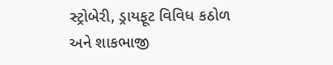સ્ટ્રોબેરી, ડ્રાયફૂટ વિવિધ કઠોળ અને શાકભાજી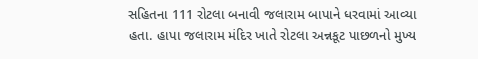સહિતના 111 રોટલા બનાવી જલારામ બાપાને ધરવામાં આવ્યા હતા. હાપા જલારામ મંદિર ખાતે રોટલા અન્નકૂટ પાછળનો મુખ્ય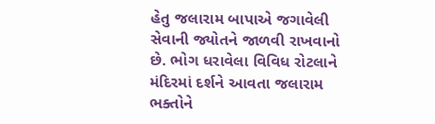હેતુ જલારામ બાપાએ જગાવેલી સેવાની જ્યોતને જાળવી રાખવાનો છે. ભોગ ધરાવેલા વિવિધ રોટલાને મંદિરમાં દર્શને આવતા જલારામ ભક્તોને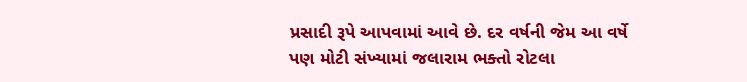પ્રસાદી રૂપે આપવામાં આવે છે. દર વર્ષની જેમ આ વર્ષે પણ મોટી સંખ્યામાં જલારામ ભક્તો રોટલા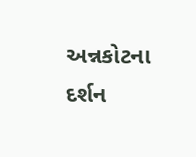અન્નકોટના દર્શન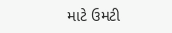માટે ઉમટી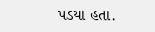પડયા હતા.